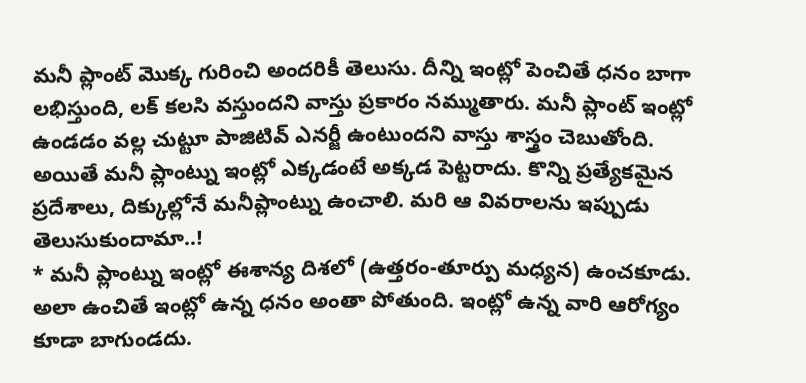మనీ ప్లాంట్ మొక్క గురించి అందరికీ తెలుసు. దీన్ని ఇంట్లో పెంచితే ధనం బాగా లభిస్తుంది, లక్ కలసి వస్తుందని వాస్తు ప్రకారం నమ్ముతారు. మనీ ప్లాంట్ ఇంట్లో ఉండడం వల్ల చుట్టూ పాజిటివ్ ఎనర్జీ ఉంటుందని వాస్తు శాస్త్రం చెబుతోంది. అయితే మనీ ప్లాంట్ను ఇంట్లో ఎక్కడంటే అక్కడ పెట్టరాదు. కొన్ని ప్రత్యేకమైన ప్రదేశాలు, దిక్కుల్లోనే మనీప్లాంట్ను ఉంచాలి. మరి ఆ వివరాలను ఇప్పుడు తెలుసుకుందామా..!
* మనీ ప్లాంట్ను ఇంట్లో ఈశాన్య దిశలో (ఉత్తరం-తూర్పు మధ్యన) ఉంచకూడు. అలా ఉంచితే ఇంట్లో ఉన్న ధనం అంతా పోతుంది. ఇంట్లో ఉన్న వారి ఆరోగ్యం కూడా బాగుండదు.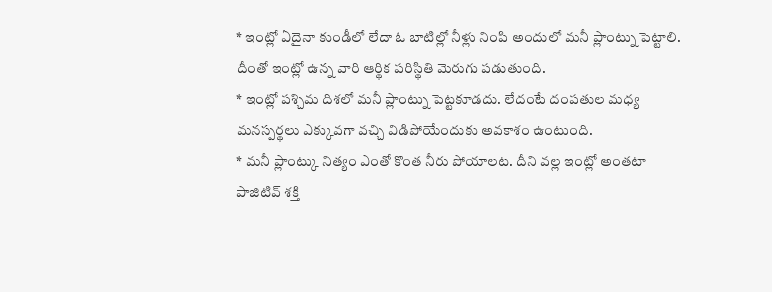* ఇంట్లో ఏదైనా కుండీలో లేదా ఓ బాటిల్లో నీళ్లు నింపి అందులో మనీ ప్లాంట్ను పెట్టాలి. దీంతో ఇంట్లో ఉన్న వారి ఆర్థిక పరిస్థితి మెరుగు పడుతుంది.
* ఇంట్లో పశ్చిమ దిశలో మనీ ప్లాంట్ను పెట్టకూడదు. లేదంటే దంపతుల మధ్య మనస్పర్థలు ఎక్కువగా వచ్చి విడిపోయేందుకు అవకాశం ఉంటుంది.
* మనీ ప్లాంట్కు నిత్యం ఎంతో కొంత నీరు పోయాలట. దీని వల్ల ఇంట్లో అంతటా పాజిటివ్ శక్తి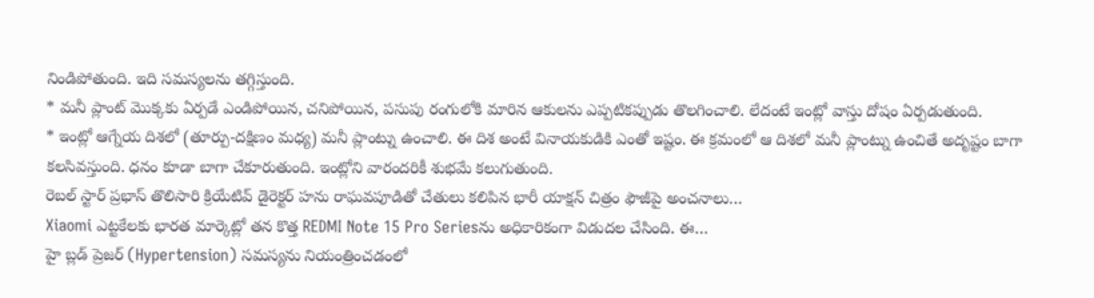నిండిపోతుంది. ఇది సమస్యలను తగ్గిస్తుంది.
* మనీ ప్లాంట్ మొక్కకు ఏర్పడే ఎండిపోయిన, చనిపోయిన, పసుపు రంగులోకి మారిన ఆకులను ఎప్పటికప్పుడు తొలగించాలి. లేదంటే ఇంట్లో వాస్తు దోషం ఏర్పడుతుంది.
* ఇంట్లో ఆగ్నేయ దిశలో (తూర్పు-దక్షిణం మధ్య) మనీ ప్లాంట్ను ఉంచాలి. ఈ దిశ అంటే వినాయకుడికి ఎంతో ఇష్టం. ఈ క్రమంలో ఆ దిశలో మనీ ప్లాంట్ను ఉంచితే అదృష్టం బాగా కలసివస్తుంది. ధనం కూడా బాగా చేకూరుతుంది. ఇంట్లోని వారందరికీ శుభమే కలుగుతుంది.
రెబల్ స్టార్ ప్రభాస్ తొలిసారి క్రియేటివ్ డైరెక్టర్ హను రాఘవపూడితో చేతులు కలిపిన భారీ యాక్షన్ చిత్రం ఫౌజీపై అంచనాలు…
Xiaomi ఎట్టకేలకు భారత మార్కెట్లో తన కొత్త REDMI Note 15 Pro Seriesను అధికారికంగా విడుదల చేసింది. ఈ…
హై బ్లడ్ ప్రెజర్ (Hypertension) సమస్యను నియంత్రించడంలో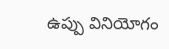ఉప్పు వినియోగం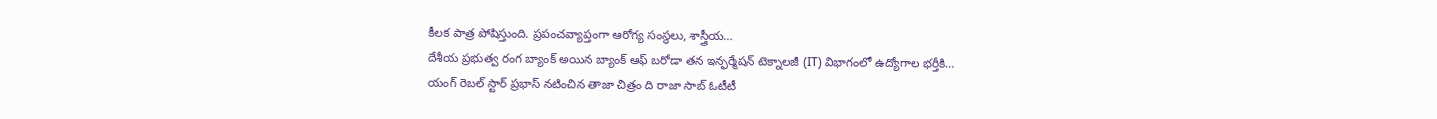కీలక పాత్ర పోషిస్తుంది. ప్రపంచవ్యాప్తంగా ఆరోగ్య సంస్థలు, శాస్త్రీయ…
దేశీయ ప్రభుత్వ రంగ బ్యాంక్ అయిన బ్యాంక్ ఆఫ్ బరోడా తన ఇన్ఫర్మేషన్ టెక్నాలజీ (IT) విభాగంలో ఉద్యోగాల భర్తీకి…
యంగ్ రెబల్ స్టార్ ప్రభాస్ నటించిన తాజా చిత్రం ది రాజా సాబ్ ఓటీటీ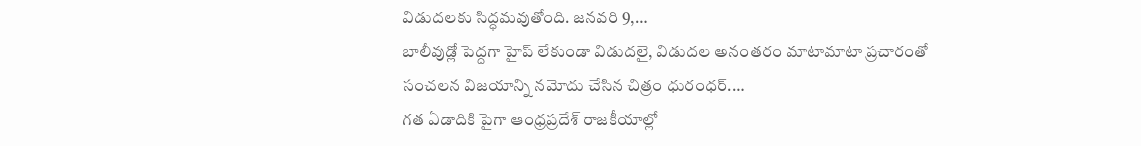విడుదలకు సిద్ధమవుతోంది. జనవరి 9,…
బాలీవుడ్లో పెద్దగా హైప్ లేకుండా విడుదలై, విడుదల అనంతరం మాటామాటా ప్రచారంతో సంచలన విజయాన్ని నమోదు చేసిన చిత్రం ధురంధర్.…
గత ఏడాదికి పైగా ఆంధ్రప్రదేశ్ రాజకీయాల్లో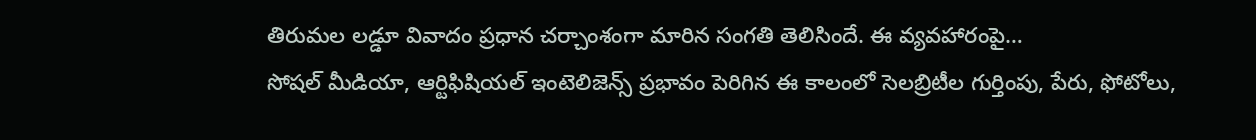తిరుమల లడ్డూ వివాదం ప్రధాన చర్చాంశంగా మారిన సంగతి తెలిసిందే. ఈ వ్యవహారంపై…
సోషల్ మీడియా, ఆర్టిఫిషియల్ ఇంటెలిజెన్స్ ప్రభావం పెరిగిన ఈ కాలంలో సెలబ్రిటీల గుర్తింపు, పేరు, ఫోటోలు,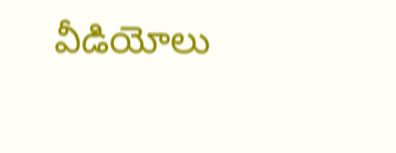వీడియోలు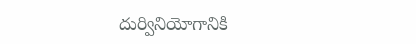దుర్వినియోగానికి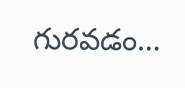గురవడం…